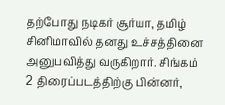தற்போது நடிகர் சூர்யா, தமிழ் சினிமாவில் தனது உச்சத்தினை அனுபவித்து வருகிறார். சிங்கம் 2 திரைப்படத்திற்கு பின்னர்,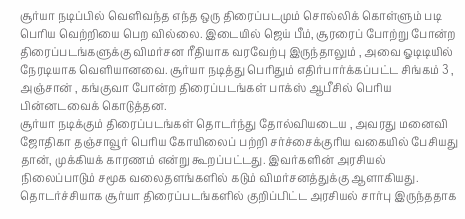சூர்யா நடிப்பில் வெளிவந்த எந்த ஒரு திரைப்படமும் சொல்லிக் கொள்ளும் படி பெரிய வெற்றியை பெற வில்லை. இடையில் ஜெய் பீம், சூரரைப் போற்று போன்ற திரைப்படங்களுக்கு விமர்சன ரீதியாக வரவேற்பு இருந்தாலும் , அவை ஓடிடியில் நேரடியாக வெளியானவை. சூர்யா நடித்து பெரிதும் எதிர்பார்க்கப்பட்ட சிங்கம் 3 , அஞ்சான் , கங்குவா போன்ற திரைப்படங்கள் பாக்ஸ் ஆபீசில் பெரிய பின்னடவைக் கொடுத்தன.
சூர்யா நடிக்கும் திரைப்படங்கள் தொடர்ந்து தோல்வியடைய , அவரது மனைவி ஜோதிகா தஞ்சாவூர் பெரிய கோயிலைப் பற்றி சர்ச்சைக்குரிய வகையில் பேசியது தான், முக்கியக் காரணம் என்று கூறப்பட்டது. இவர்களின் அரசியல் நிலைப்பாடும் சமூக வலைதளங்களில் கடும் விமர்சனத்துக்கு ஆளாகியது. தொடர்ச்சியாக சூர்யா திரைப்படங்களில் குறிப்பிட்ட அரசியல் சார்பு இருந்ததாக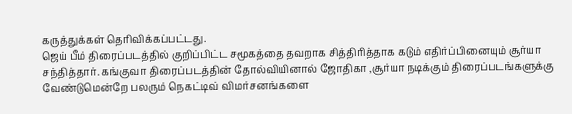கருத்துக்கள் தெரிவிக்கப்பட்டது.
ஜெய் பீம் திரைப்படத்தில் குறிப்பிட்ட சமூகத்தை தவறாக சித்திரித்தாக கடும் எதிர்ப்பினையும் சூர்யா சந்தித்தார். கங்குவா திரைப்படத்தின் தோல்வியினால் ஜோதிகா ,சூர்யா நடிக்கும் திரைப்படங்களுக்கு வேண்டுமென்றே பலரும் நெகட்டிவ் விமர்சனங்களை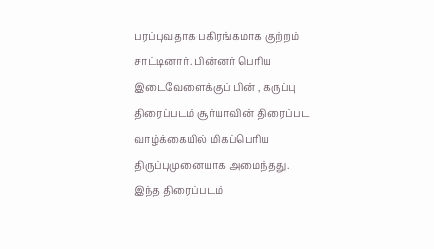பரப்புவதாக பகிரங்கமாக குற்றம் சாட்டினார். பின்னர் பெரிய இடைவேளைக்குப் பின் , கருப்பு திரைப்படம் சூர்யாவின் திரைப்பட வாழ்க்கையில் மிகப்பெரிய திருப்புமுனையாக அமைந்தது.
இந்த திரைப்படம்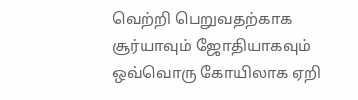வெற்றி பெறுவதற்காக சூர்யாவும் ஜோதியாகவும் ஒவ்வொரு கோயிலாக ஏறி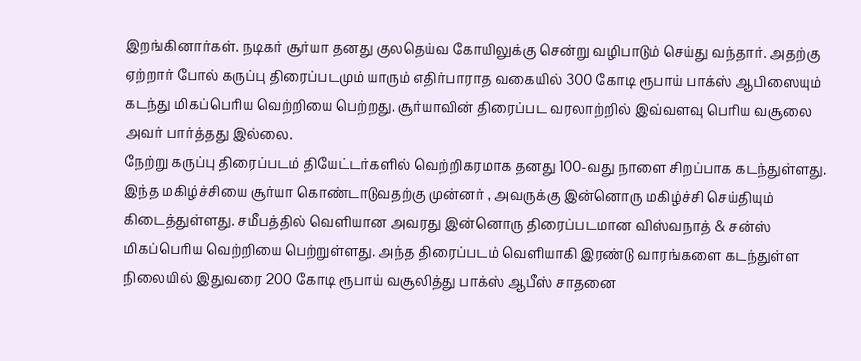இறங்கினார்கள். நடிகர் சூர்யா தனது குலதெய்வ கோயிலுக்கு சென்று வழிபாடும் செய்து வந்தார். அதற்கு ஏற்றார் போல் கருப்பு திரைப்படமும் யாரும் எதிர்பாராத வகையில் 300 கோடி ரூபாய் பாக்ஸ் ஆபிஸையும் கடந்து மிகப்பெரிய வெற்றியை பெற்றது. சூர்யாவின் திரைப்பட வரலாற்றில் இவ்வளவு பெரிய வசூலை அவர் பார்த்தது இல்லை.
நேற்று கருப்பு திரைப்படம் தியேட்டர்களில் வெற்றிகரமாக தனது 100-வது நாளை சிறப்பாக கடந்துள்ளது. இந்த மகிழ்ச்சியை சூர்யா கொண்டாடுவதற்கு முன்னர் , அவருக்கு இன்னொரு மகிழ்ச்சி செய்தியும் கிடைத்துள்ளது. சமீபத்தில் வெளியான அவரது இன்னொரு திரைப்படமான விஸ்வநாத் & சன்ஸ் மிகப்பெரிய வெற்றியை பெற்றுள்ளது. அந்த திரைப்படம் வெளியாகி இரண்டு வாரங்களை கடந்துள்ள நிலையில் இதுவரை 200 கோடி ரூபாய் வசூலித்து பாக்ஸ் ஆபீஸ் சாதனை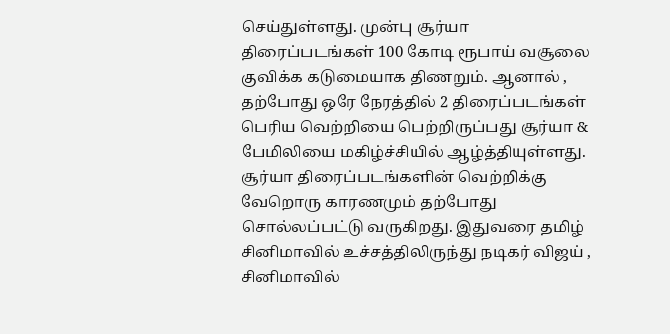செய்துள்ளது. முன்பு சூர்யா திரைப்படங்கள் 100 கோடி ரூபாய் வசூலை குவிக்க கடுமையாக திணறும். ஆனால் , தற்போது ஒரே நேரத்தில் 2 திரைப்படங்கள் பெரிய வெற்றியை பெற்றிருப்பது சூர்யா & பேமிலியை மகிழ்ச்சியில் ஆழ்த்தியுள்ளது.
சூர்யா திரைப்படங்களின் வெற்றிக்கு வேறொரு காரணமும் தற்போது சொல்லப்பட்டு வருகிறது. இதுவரை தமிழ் சினிமாவில் உச்சத்திலிருந்து நடிகர் விஜய் , சினிமாவில்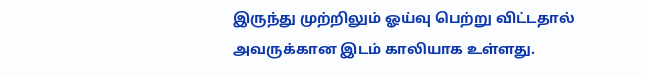இருந்து முற்றிலும் ஓய்வு பெற்று விட்டதால் அவருக்கான இடம் காலியாக உள்ளது.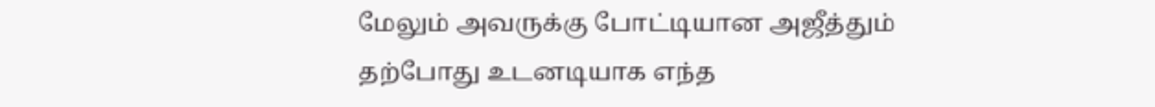மேலும் அவருக்கு போட்டியான அஜீத்தும் தற்போது உடனடியாக எந்த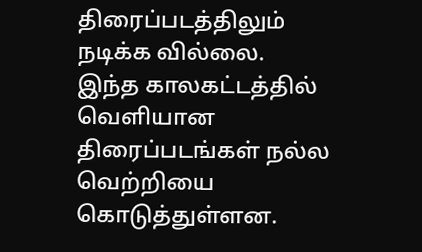திரைப்படத்திலும் நடிக்க வில்லை.
இந்த காலகட்டத்தில் வெளியான திரைப்படங்கள் நல்ல வெற்றியை கொடுத்துள்ளன.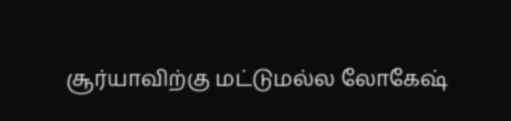சூர்யாவிற்கு மட்டுமல்ல லோகேஷ்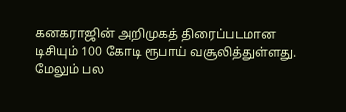கனகராஜின் அறிமுகத் திரைப்படமான டிசியும் 100 கோடி ரூபாய் வசூலித்துள்ளது. மேலும் பல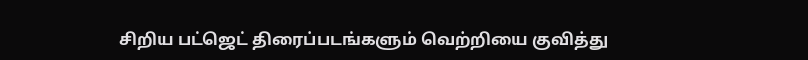சிறிய பட்ஜெட் திரைப்படங்களும் வெற்றியை குவித்து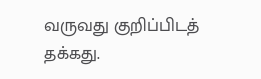வருவது குறிப்பிடத் தக்கது.